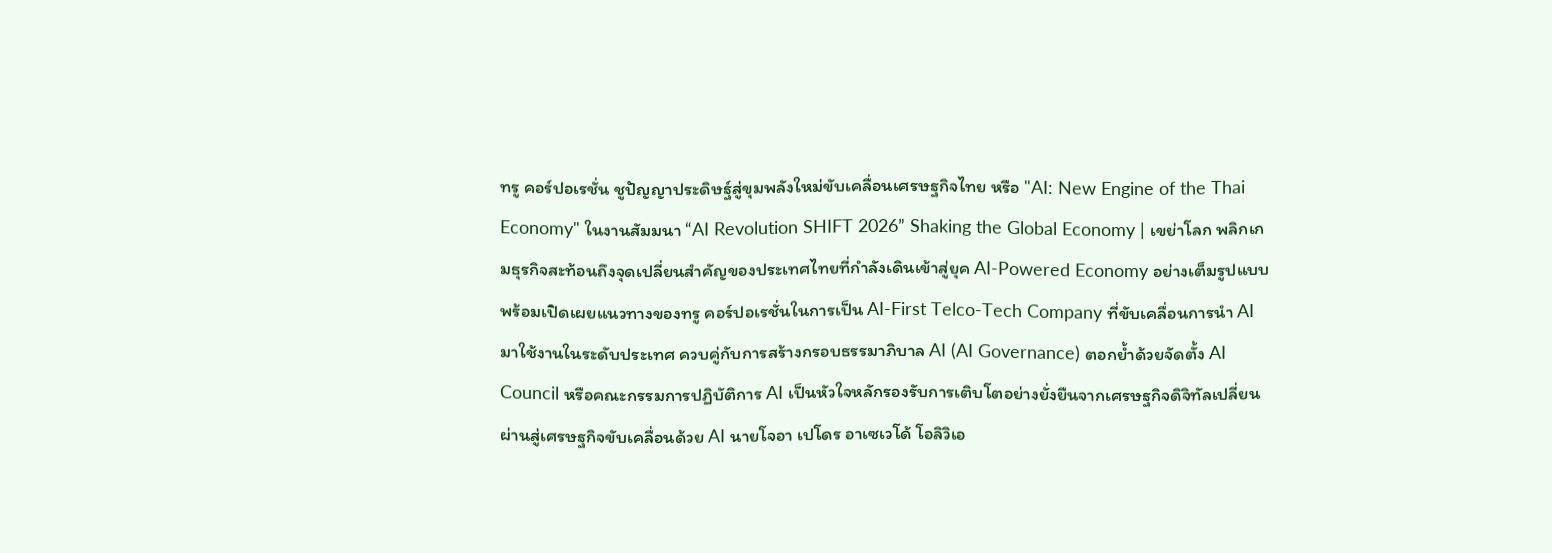ทรู คอร์ปอเรชั่น ชูปัญญาประดิษฐ์สู่ขุมพลังใหม่ขับเคลื่อนเศรษฐกิจไทย หรือ "AI: New Engine of the Thai Economy" ในงานสัมมนา “AI Revolution SHIFT 2026” Shaking the Global Economy | เขย่าโลก พลิกเกมธุรกิจสะท้อนถึงจุดเปลี่ยนสำคัญของประเทศไทยที่กำลังเดินเข้าสู่ยุค AI-Powered Economy อย่างเต็มรูปแบบ พร้อมเปิดเผยแนวทางของทรู คอร์ปอเรชั่นในการเป็น AI-First Telco-Tech Company ที่ขับเคลื่อนการนำ AI มาใช้งานในระดับประเทศ ควบคู่กับการสร้างกรอบธรรมาภิบาล AI (AI Governance) ตอกย้ำด้วยจัดตั้ง AI Council หรือคณะกรรมการปฏิบัติการ AI เป็นหัวใจหลักรองรับการเติบโตอย่างยั่งยืนจากเศรษฐกิจดิจิทัลเปลี่ยนผ่านสู่เศรษฐกิจขับเคลื่อนด้วย AI นายโจอา เปโดร อาเซเวโด้ โอลิวิเอ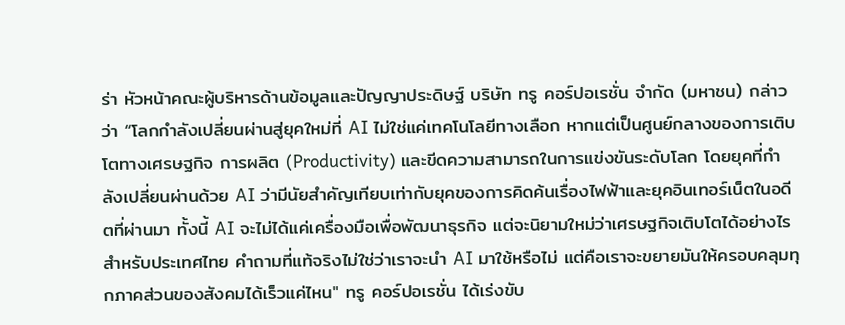ร่า หัวหน้าคณะผู้บริหารด้านข้อมูลและปัญญาประดิษฐ์ บริษัท ทรู คอร์ปอเรชั่น จำกัด (มหาชน) กล่าวว่า “โลกกำลังเปลี่ยนผ่านสู่ยุคใหม่ที่ AI ไม่ใช่แค่เทคโนโลยีทางเลือก หากแต่เป็นศูนย์กลางของการเติบโตทางเศรษฐกิจ การผลิต (Productivity) และขีดความสามารถในการแข่งขันระดับโลก โดยยุคที่กำลังเปลี่ยนผ่านด้วย AI ว่ามีนัยสำคัญเทียบเท่ากับยุคของการคิดค้นเรื่องไฟฟ้าและยุคอินเทอร์เน็ตในอดีตที่ผ่านมา ทั้งนี้ AI จะไม่ได้แค่เครื่องมือเพื่อพัฒนาธุรกิจ แต่จะนิยามใหม่ว่าเศรษฐกิจเติบโตได้อย่างไร สำหรับประเทศไทย คำถามที่แท้จริงไม่ใช่ว่าเราจะนำ AI มาใช้หรือไม่ แต่คือเราจะขยายมันให้ครอบคลุมทุกภาคส่วนของสังคมได้เร็วแค่ไหน" ทรู คอร์ปอเรชั่น ได้เร่งขับ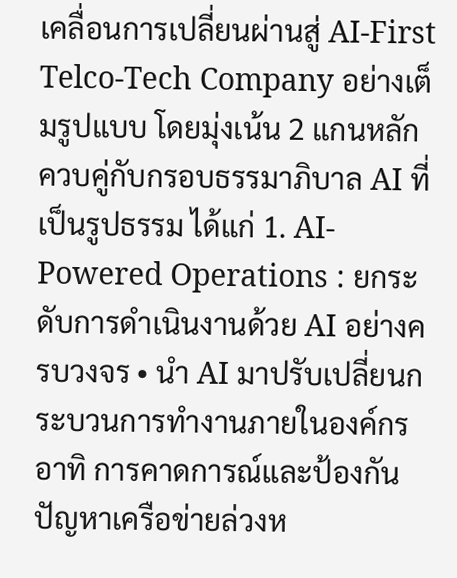เคลื่อนการเปลี่ยนผ่านสู่ AI-First Telco-Tech Company อย่างเต็มรูปแบบ โดยมุ่งเน้น 2 แกนหลัก ควบคู่กับกรอบธรรมาภิบาล AI ที่เป็นรูปธรรม ได้แก่ 1. AI-Powered Operations : ยกระดับการดำเนินงานด้วย AI อย่างครบวงจร • นำ AI มาปรับเปลี่ยนกระบวนการทำงานภายในองค์กร อาทิ การคาดการณ์และป้องกันปัญหาเครือข่ายล่วงห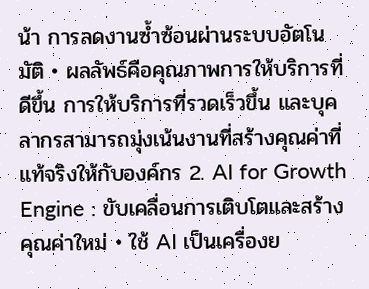น้า การลดงานซ้ำซ้อนผ่านระบบอัตโนมัติ • ผลลัพธ์คือคุณภาพการให้บริการที่ดีขึ้น การให้บริการที่รวดเร็วขึ้น และบุคลากรสามารถมุ่งเน้นงานที่สร้างคุณค่าที่แท้จริงให้กับองค์กร 2. AI for Growth Engine : ขับเคลื่อนการเติบโตและสร้างคุณค่าใหม่ • ใช้ AI เป็นเครื่องย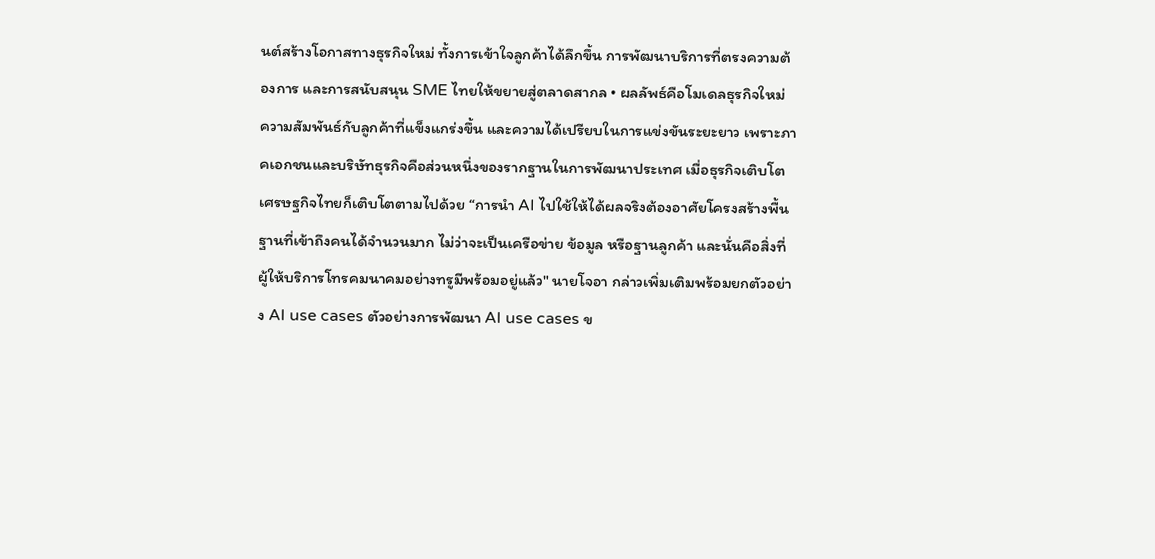นต์สร้างโอกาสทางธุรกิจใหม่ ทั้งการเข้าใจลูกค้าได้ลึกขึ้น การพัฒนาบริการที่ตรงความต้องการ และการสนับสนุน SME ไทยให้ขยายสู่ตลาดสากล • ผลลัพธ์คือโมเดลธุรกิจใหม่ ความสัมพันธ์กับลูกค้าที่แข็งแกร่งขึ้น และความได้เปรียบในการแข่งขันระยะยาว เพราะภาคเอกชนและบริษัทธุรกิจคือส่วนหนึ่งของรากฐานในการพัฒนาประเทศ เมื่อธุรกิจเติบโต เศรษฐกิจไทยก็เติบโตตามไปด้วย “การนำ AI ไปใช้ให้ได้ผลจริงต้องอาศัยโครงสร้างพื้นฐานที่เข้าถึงคนได้จำนวนมาก ไม่ว่าจะเป็นเครือข่าย ข้อมูล หรือฐานลูกค้า และนั่นคือสิ่งที่ผู้ให้บริการโทรคมนาคมอย่างทรูมีพร้อมอยู่แล้ว" นายโจอา กล่าวเพิ่มเติมพร้อมยกตัวอย่าง AI use cases ตัวอย่างการพัฒนา AI use cases ข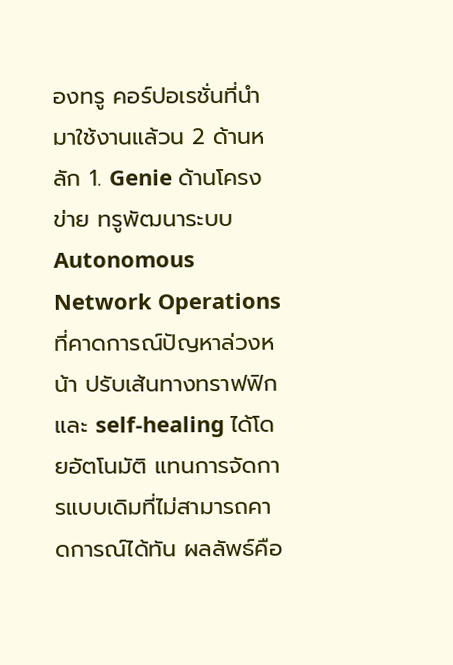องทรู คอร์ปอเรชั่นที่นำมาใช้งานแล้วน 2 ด้านหลัก 1. Genie ด้านโครงข่าย ทรูพัฒนาระบบ Autonomous Network Operations ที่คาดการณ์ปัญหาล่วงหน้า ปรับเส้นทางทราฟฟิก และ self-healing ได้โดยอัตโนมัติ แทนการจัดการแบบเดิมที่ไม่สามารถคาดการณ์ได้ทัน ผลลัพธ์คือ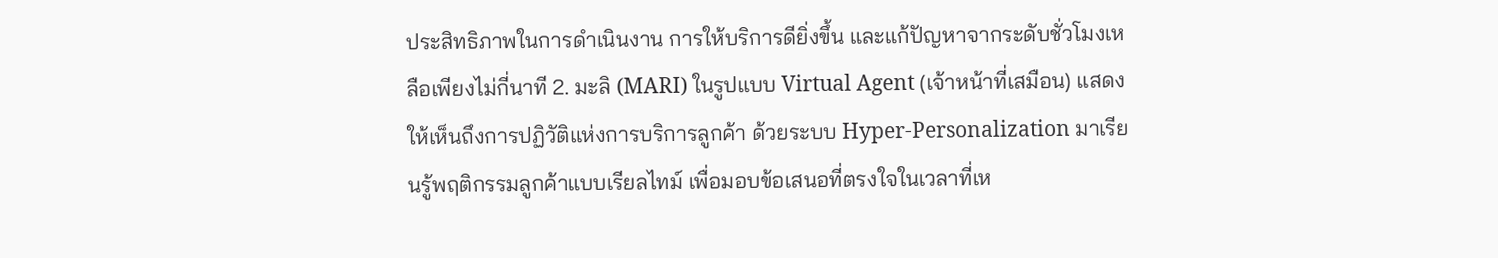ประสิทธิภาพในการดำเนินงาน การให้บริการดียิ่งขึ้น และแก้ปัญหาจากระดับชั่วโมงเหลือเพียงไม่กี่นาที 2. มะลิ (MARI) ในรูปแบบ Virtual Agent (เจ้าหน้าที่เสมือน) แสดงให้เห็นถึงการปฏิวัติแห่งการบริการลูกค้า ด้วยระบบ Hyper-Personalization มาเรียนรู้พฤติกรรมลูกค้าแบบเรียลไทม์ เพื่อมอบข้อเสนอที่ตรงใจในเวลาที่เห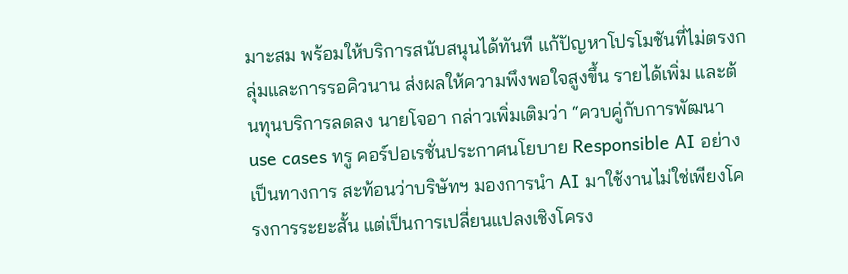มาะสม พร้อมให้บริการสนับสนุนได้ทันที แก้ปัญหาโปรโมชันที่ไม่ตรงกลุ่มและการรอคิวนาน ส่งผลให้ความพึงพอใจสูงขึ้น รายได้เพิ่ม และต้นทุนบริการลดลง นายโจอา กล่าวเพิ่มเติมว่า “ควบคู่กับการพัฒนา use cases ทรู คอร์ปอเรชั่นประกาศนโยบาย Responsible AI อย่างเป็นทางการ สะท้อนว่าบริษัทฯ มองการนำ AI มาใช้งานไม่ใช่เพียงโครงการระยะสั้น แต่เป็นการเปลี่ยนแปลงเชิงโครง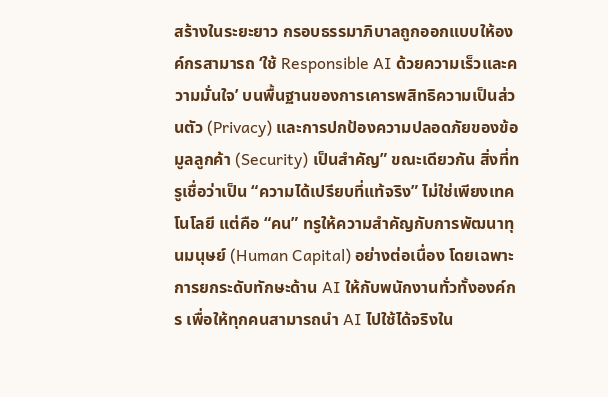สร้างในระยะยาว กรอบธรรมาภิบาลถูกออกแบบให้องค์กรสามารถ ‘ใช้ Responsible AI ด้วยความเร็วและความมั่นใจ’ บนพื้นฐานของการเคารพสิทธิความเป็นส่วนตัว (Privacy) และการปกป้องความปลอดภัยของข้อมูลลูกค้า (Security) เป็นสำคัญ” ขณะเดียวกัน สิ่งที่ทรูเชื่อว่าเป็น “ความได้เปรียบที่แท้จริง” ไม่ใช่เพียงเทคโนโลยี แต่คือ “คน” ทรูให้ความสำคัญกับการพัฒนาทุนมนุษย์ (Human Capital) อย่างต่อเนื่อง โดยเฉพาะการยกระดับทักษะด้าน AI ให้กับพนักงานทั่วทั้งองค์กร เพื่อให้ทุกคนสามารถนำ AI ไปใช้ได้จริงใน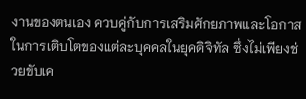งานของตนเอง ควบคู่กับการเสริมศักยภาพและโอกาสในการเติบโตของแต่ละบุคคลในยุคดิจิทัล ซึ่งไม่เพียงช่วยขับเค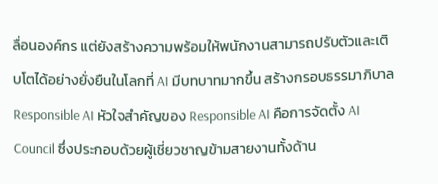ลื่อนองค์กร แต่ยังสร้างความพร้อมให้พนักงานสามารถปรับตัวและเติบโตได้อย่างยั่งยืนในโลกที่ AI มีบทบาทมากขึ้น สร้างกรอบธรรมาภิบาล Responsible AI หัวใจสำคัญของ Responsible AI คือการจัดตั้ง AI Council ซึ่งประกอบด้วยผู้เชี่ยวชาญข้ามสายงานทั้งด้าน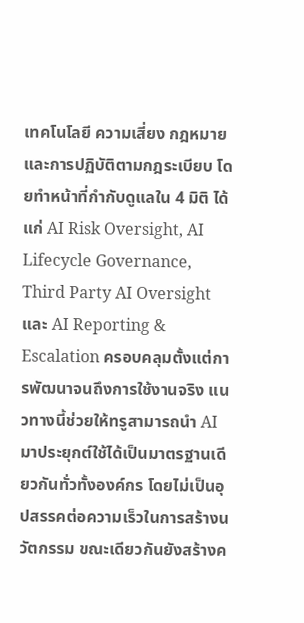เทคโนโลยี ความเสี่ยง กฎหมาย และการปฏิบัติตามกฎระเบียบ โดยทำหน้าที่กำกับดูแลใน 4 มิติ ได้แก่ AI Risk Oversight, AI Lifecycle Governance, Third Party AI Oversight และ AI Reporting & Escalation ครอบคลุมตั้งแต่การพัฒนาจนถึงการใช้งานจริง แนวทางนี้ช่วยให้ทรูสามารถนำ AI มาประยุกต์ใช้ได้เป็นมาตรฐานเดียวกันทั่วทั้งองค์กร โดยไม่เป็นอุปสรรคต่อความเร็วในการสร้างนวัตกรรม ขณะเดียวกันยังสร้างค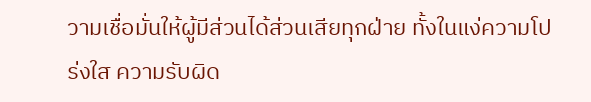วามเชื่อมั่นให้ผู้มีส่วนได้ส่วนเสียทุกฝ่าย ทั้งในแง่ความโปร่งใส ความรับผิด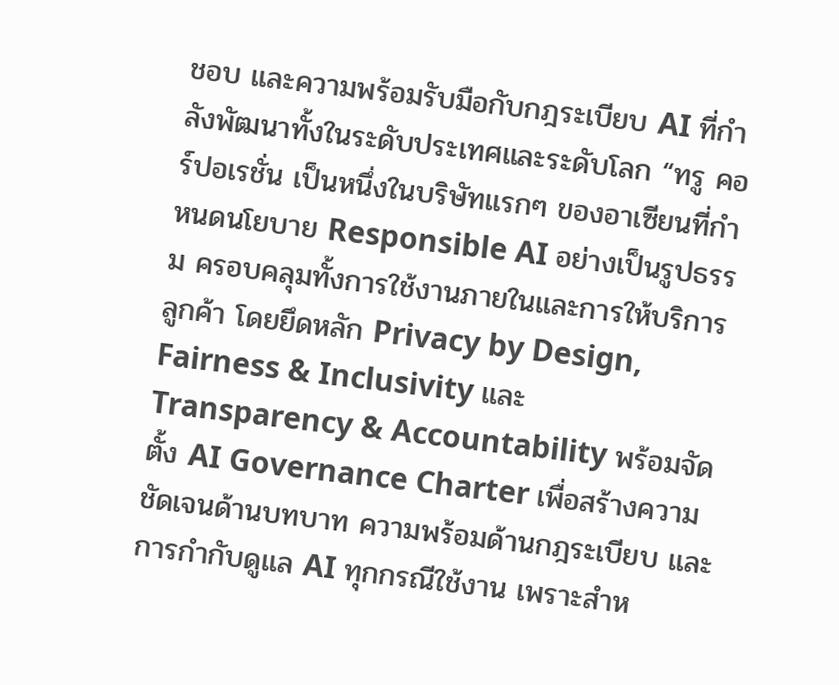ชอบ และความพร้อมรับมือกับกฎระเบียบ AI ที่กำลังพัฒนาทั้งในระดับประเทศและระดับโลก “ทรู คอร์ปอเรชั่น เป็นหนึ่งในบริษัทแรกๆ ของอาเซียนที่กำหนดนโยบาย Responsible AI อย่างเป็นรูปธรรม ครอบคลุมทั้งการใช้งานภายในและการให้บริการลูกค้า โดยยึดหลัก Privacy by Design, Fairness & Inclusivity และ Transparency & Accountability พร้อมจัดตั้ง AI Governance Charter เพื่อสร้างความชัดเจนด้านบทบาท ความพร้อมด้านกฎระเบียบ และการกำกับดูแล AI ทุกกรณีใช้งาน เพราะสำห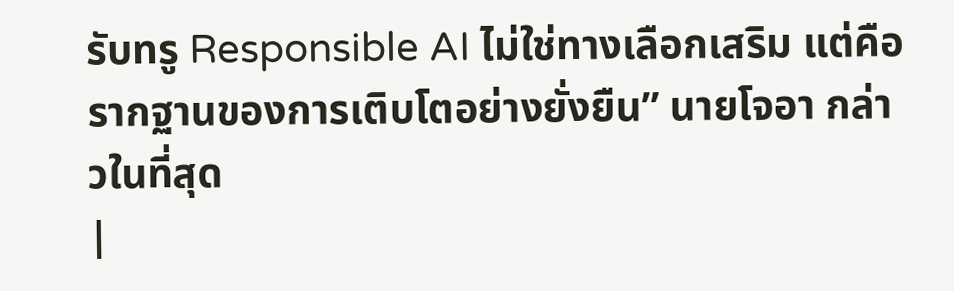รับทรู Responsible AI ไม่ใช่ทางเลือกเสริม แต่คือรากฐานของการเติบโตอย่างยั่งยืน” นายโจอา กล่าวในที่สุด
|